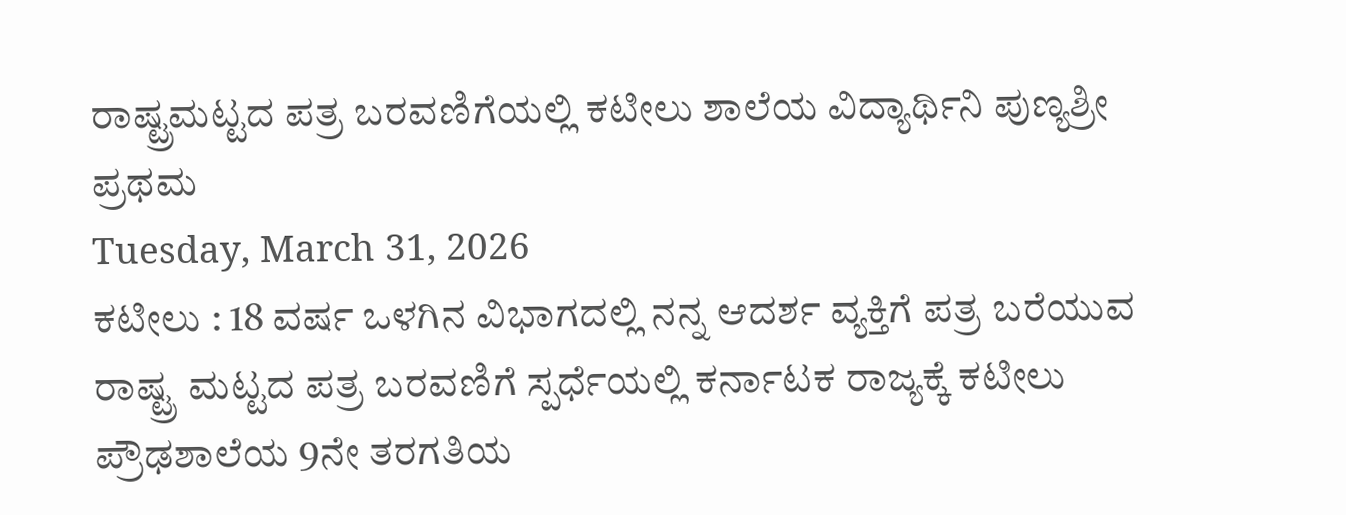ರಾಷ್ಟ್ರಮಟ್ಟದ ಪತ್ರ ಬರವಣಿಗೆಯಲ್ಲಿ ಕಟೀಲು ಶಾಲೆಯ ವಿದ್ಯಾರ್ಥಿನಿ ಪುಣ್ಯಶ್ರೀ ಪ್ರಥಮ
Tuesday, March 31, 2026
ಕಟೀಲು : 18 ವರ್ಷ ಒಳಗಿನ ವಿಭಾಗದಲ್ಲಿ ನನ್ನ ಆದರ್ಶ ವ್ಯಕ್ತಿಗೆ ಪತ್ರ ಬರೆಯುವ ರಾಷ್ಟ್ರ ಮಟ್ಟದ ಪತ್ರ ಬರವಣಿಗೆ ಸ್ಪರ್ಧೆಯಲ್ಲಿ ಕರ್ನಾಟಕ ರಾಜ್ಯಕ್ಕೆ ಕಟೀಲು ಪ್ರೌಢಶಾಲೆಯ 9ನೇ ತರಗತಿಯ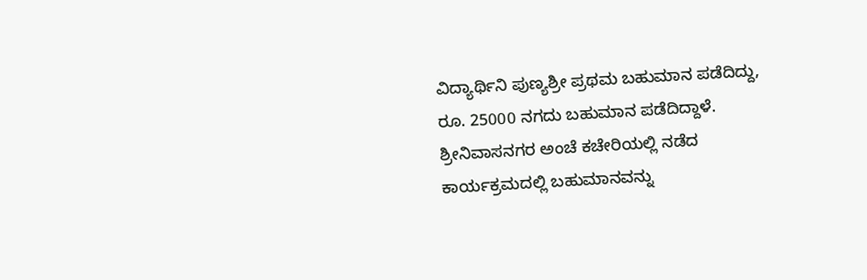ವಿದ್ಯಾರ್ಥಿನಿ ಪುಣ್ಯಶ್ರೀ ಪ್ರಥಮ ಬಹುಮಾನ ಪಡೆದಿದ್ದು, ರೂ. 25000 ನಗದು ಬಹುಮಾನ ಪಡೆದಿದ್ದಾಳೆ. ಶ್ರೀನಿವಾಸನಗರ ಅಂಚೆ ಕಚೇರಿಯಲ್ಲಿ ನಡೆದ ಕಾರ್ಯಕ್ರಮದಲ್ಲಿ ಬಹುಮಾನವನ್ನು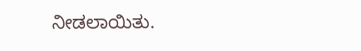ನೀಡಲಾಯಿತು.